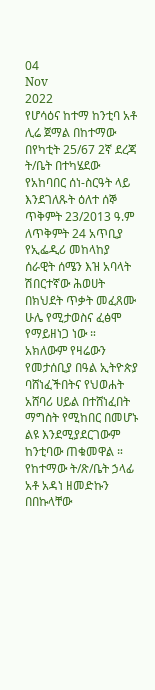04
Nov
2022
የሆሳዕና ከተማ ከንቲባ አቶ ሊሬ ጀማል በከተማው በየካቲት 25/67 2ኛ ደረጃ ት/ቤት በተካሄደው የአከባበር ሰነ-ስርዓት ላይ እንደገለጹት ዕለተ ሰኞ ጥቅምት 23/2013 ዓ.ም ለጥቅምት 24 አጥቢያ የኢፌዲሪ መከላከያ ሰራዊት ሰሜን እዝ አባላት ሽበርተኛው ሕወሀት በክህደት ጥቃት መፈጸሙ ሁሌ የሚታወስና ፈፅሞ የማይዘነጋ ነው ።
አክለውም የዛሬውን የመታሰቢያ በዓል ኢትዮጵያ ባሸነፈችበትና የህወሐት አሸባሪ ሀይል በተሸነፈበት ማግስት የሚከበር በመሆኑ ልዩ እንደሚያደርገውም ከንቲባው ጠቁመዋል ።
የከተማው ት/ጽ/ቤት ኃላፊ አቶ አዳነ ዘመድኩን በበኩላቸው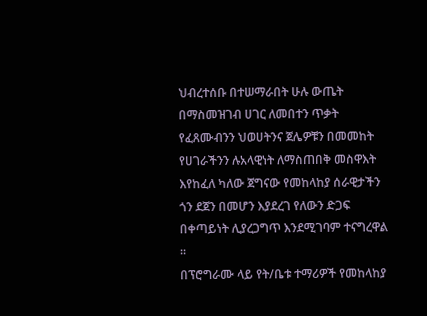ህብረተሰቡ በተሠማራበት ሁሉ ውጤት በማስመዝገብ ሀገር ለመበተን ጥቃት የፈጸሙብንን ህወሀትንና ጀሌዎቹን በመመከት የሀገራችንን ሉአላዊነት ለማስጠበቅ መስዋእት እየከፈለ ካለው ጀግናው የመከላከያ ሰራዊታችን ጎን ደጀን በመሆን እያደረገ የለውን ድጋፍ በቀጣይነት ሊያረጋግጥ እንደሚገባም ተናግረዋል ።
በፕሮግራሙ ላይ የት/ቤቱ ተማሪዎች የመከላከያ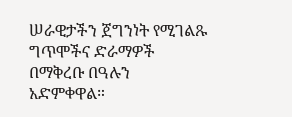ሠራዊታችን ጀግንነት የሚገልጹ ግጥሞችና ድራማዎች በማቅረቡ በዓሉን
አድምቀዋል።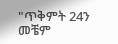"ጥቅምት 24ን መቼም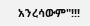አንረሳውም"!!!